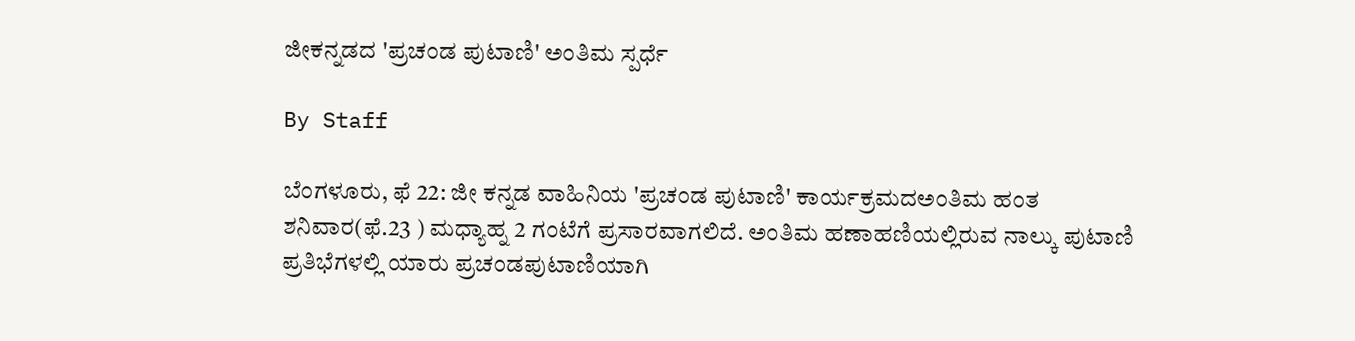ಜೀಕನ್ನಡದ 'ಪ್ರಚಂಡ ಪುಟಾಣಿ' ಅಂತಿಮ ಸ್ಪರ್ಧೆ

By Staff

ಬೆಂಗಳೂರು, ಫೆ 22: ಜೀ ಕನ್ನಡ ವಾಹಿನಿಯ 'ಪ್ರಚಂಡ ಪುಟಾಣಿ' ಕಾರ್ಯಕ್ರಮದಅಂತಿಮ ಹಂತ ಶನಿವಾರ(ಫೆ.23 ) ಮಧ್ಯಾಹ್ನ 2 ಗಂಟೆಗೆ ಪ್ರಸಾರವಾಗಲಿದೆ. ಅಂತಿಮ ಹಣಾಹಣಿಯಲ್ಲಿರುವ ನಾಲ್ಕು ಪುಟಾಣಿ ಪ್ರತಿಭೆಗಳಲ್ಲಿ ಯಾರು ಪ್ರಚಂಡಪುಟಾಣಿಯಾಗಿ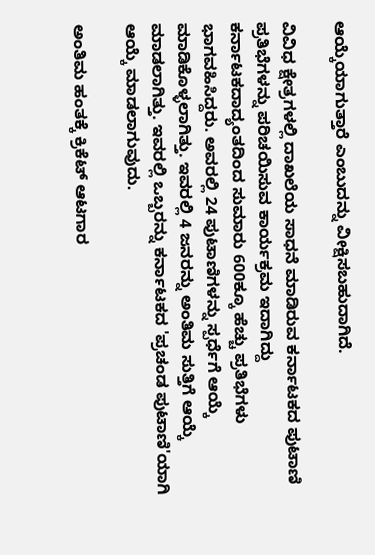ಆಯ್ಕೆಯಾಗುತ್ತಾರೆ ಎಂಬುದನ್ನು ವೀಕ್ಷಿಸಬಹುದಾಗಿದೆ.

ವಿವಿಧ ಕ್ಷೇತ್ರಗಳಲ್ಲಿ ದಾಖಲೆಯ ಸಾಧನೆ ಮಾಡಿರುವ ಕರ್ನಾಟಕದ ಪುಟಾಣಿ ಪ್ರತಿಭೆಗಳನ್ನು ಪರಿಚಯಿಸುವ ಕಾರ್ಯಕ್ರಮ ಇದಾಗಿದ್ದು ಕರ್ನಾಟಕದಾದ್ಯಂತದಿಂದ ಸುಮಾರು 600ಕ್ಕೂ ಹೆಚ್ಚು ಪ್ರತಿಭೆಗಳು ಭಾಗವಹಿಸಿದ್ದರು. ಅವರಲ್ಲಿ 24 ಪುಟಾಣಿಗಳನ್ನು ಸ್ಪರ್ಧೆಗೆ ಆಯ್ಕೆ ಮಾಡಿಕೊಳ್ಳಲಾಗಿತ್ತು. ಇವರಲ್ಲಿ 4 ಜನರನ್ನು ಅಂತಿಮ ಸುತ್ತಿಗೆ ಆಯ್ಕೆ ಮಾಡಲಾಗಿತ್ತು. ಇವರಲ್ಲಿ ಒಬ್ಬರನ್ನು ಕರ್ನಾಟಕದ 'ಪ್ರಚಂಡ ಪುಟಾಣಿ'ಯಾಗಿ ಆಯ್ಕೆ ಮಾಡಲಾಗುವುದು.

ಅಂತಿಮ ಹಂತಕ್ಕೆ ಕ್ರಿಕೆಟ್ ಆಟಗಾರ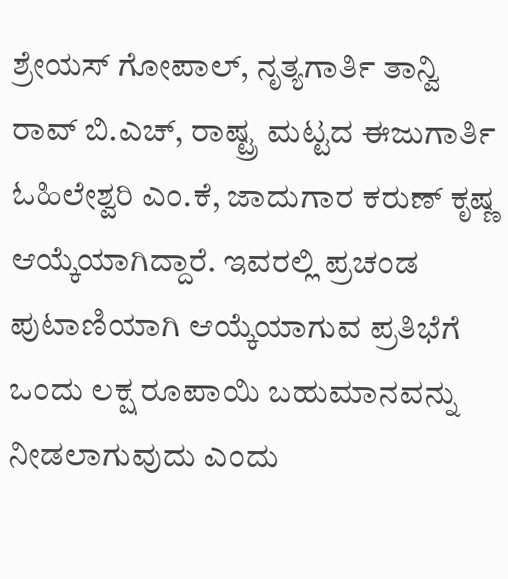ಶ್ರೇಯಸ್ ಗೋಪಾಲ್, ನೃತ್ಯಗಾರ್ತಿ ತಾನ್ವಿ ರಾವ್ ಬಿ.ಎಚ್, ರಾಷ್ಟ್ರ ಮಟ್ಟದ ಈಜುಗಾರ್ತಿ ಓಹಿಲೇಶ್ವರಿ ಎಂ.ಕೆ, ಜಾದುಗಾರ ಕರುಣ್ ಕೃಷ್ಣ ಆಯ್ಕೆಯಾಗಿದ್ದಾರೆ. ಇವರಲ್ಲಿ ಪ್ರಚಂಡ ಪುಟಾಣಿಯಾಗಿ ಆಯ್ಕೆಯಾಗುವ ಪ್ರತಿಭೆಗೆ ಒಂದು ಲಕ್ಷ ರೂಪಾಯಿ ಬಹುಮಾನವನ್ನು ನೀಡಲಾಗುವುದು ಎಂದು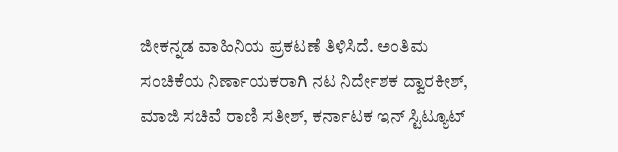ಜೀಕನ್ನಡ ವಾಹಿನಿಯ ಪ್ರಕಟಣೆ ತಿಳಿಸಿದೆ. ಅಂತಿಮ ಸಂಚಿಕೆಯ ನಿರ್ಣಾಯಕರಾಗಿ ನಟ ನಿರ್ದೇಶಕ ದ್ವಾರಕೀಶ್, ಮಾಜಿ ಸಚಿವೆ ರಾಣಿ ಸತೀಶ್, ಕರ್ನಾಟಕ ಇನ್ ಸ್ಟಿಟ್ಯೂಟ್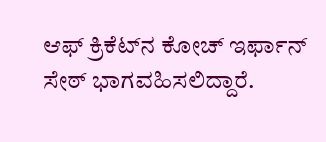ಆಫ್ ಕ್ರಿಕೆಟ್‌ನ ಕೋಚ್ ಇರ್ಫಾನ್ ಸೇಠ್ ಭಾಗವಹಿಸಲಿದ್ದಾರೆ.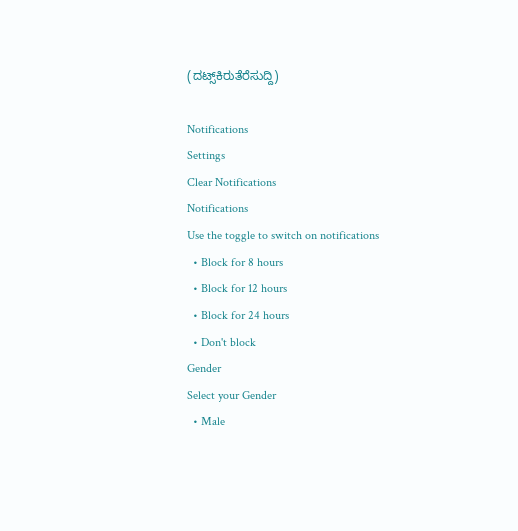(ದಟ್ಸ್‌ಕಿರುತೆರೆಸುದ್ದಿ)

Notifications
Settings
Clear Notifications
Notifications
Use the toggle to switch on notifications
  • Block for 8 hours
  • Block for 12 hours
  • Block for 24 hours
  • Don't block
Gender
Select your Gender
  • Male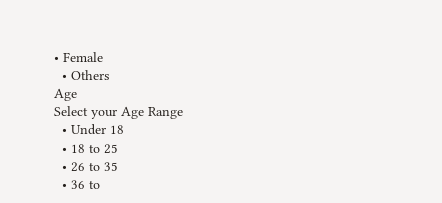• Female
  • Others
Age
Select your Age Range
  • Under 18
  • 18 to 25
  • 26 to 35
  • 36 to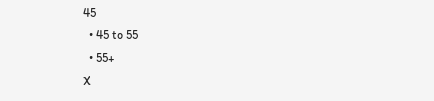45
  • 45 to 55
  • 55+
X